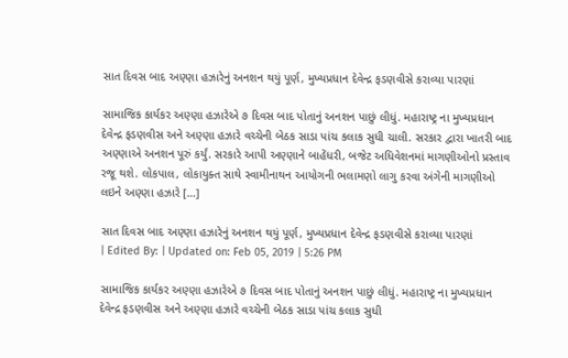સાત દિવસ બાદ અણ્ણા હઝારેનું અનશન થયું પૂર્ણ, મુખ્યપ્રધાન દેવેન્દ્ર ફડણવીસે કરાવ્યા પારણાં

સામાજિક કાર્યકર અણ્ણા હઝારેએ ૭ દિવસ બાદ પોતાનું અનશન પાછું લીધું. મહારાષ્ટ્ર ના મુખ્યપ્રધાન દેવેન્દ્ર ફડણવીસ અને અણ્ણા હઝારે વચ્ચેની બેઠક સાડા પાંચ કલાક સુધી ચાલી. સરકાર દ્વારા ખાતરી બાદ અણ્ણાએ અનશન પૂરું કર્યું. સરકારે આપી અણ્ણાને બાહેંધરી, બજેટ અધિવેશનમાં માગણીઓનો પ્રસ્તાવ રજૂ થશે. લોકપાલ, લોકાયુક્ત સાથે સ્વામીનાથન આયોગની ભલામણો લાગુ કરવા અંગેની માગણીઓ લઇને અણ્ણા હઝારે […]

સાત દિવસ બાદ અણ્ણા હઝારેનું અનશન થયું પૂર્ણ, મુખ્યપ્રધાન દેવેન્દ્ર ફડણવીસે કરાવ્યા પારણાં
| Edited By: | Updated on: Feb 05, 2019 | 5:26 PM

સામાજિક કાર્યકર અણ્ણા હઝારેએ ૭ દિવસ બાદ પોતાનું અનશન પાછું લીધું. મહારાષ્ટ્ર ના મુખ્યપ્રધાન દેવેન્દ્ર ફડણવીસ અને અણ્ણા હઝારે વચ્ચેની બેઠક સાડા પાંચ કલાક સુધી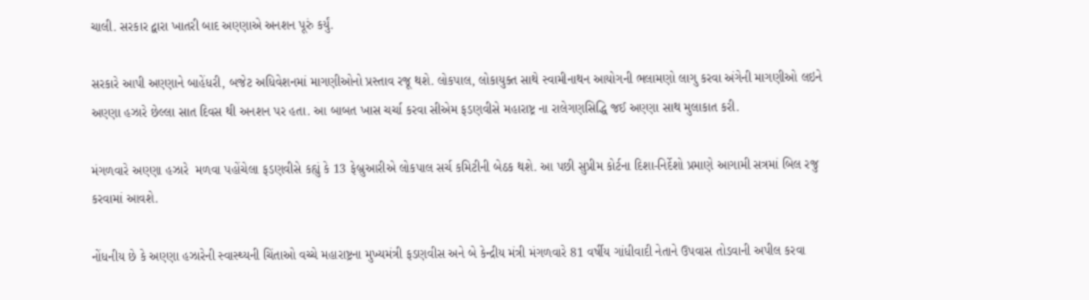ચાલી. સરકાર દ્વારા ખાતરી બાદ અણ્ણાએ અનશન પૂરું કર્યું.

સરકારે આપી અણ્ણાને બાહેંધરી, બજેટ અધિવેશનમાં માગણીઓનો પ્રસ્તાવ રજૂ થશે. લોકપાલ, લોકાયુક્ત સાથે સ્વામીનાથન આયોગની ભલામણો લાગુ કરવા અંગેની માગણીઓ લઇને અણ્ણા હઝારે છેલ્લા સાત દિવસ થી અનશન પર હતા. આ બાબત ખાસ ચર્ચા કરવા સીએમ ફડણવીસે મહારાષ્ટ્ર ના રાલેગણસિદ્ધિ જઈ અણ્ણા સાથ મુલાકાત કરી.

મંગળવારે અણ્ણા હઝારે  મળવા પહોંચેલા ફડણવીસે કહ્યું કે 13 ફેબ્રુઆરીએ લોકપાલ સર્ચ કમિટીની બેઠક થશે. આ પછી સુપ્રીમ કોર્ટના દિશા-નિર્દેશો પ્રમાણે આગામી સત્રમાં બિલ રજુ કરવામાં આવશે.

નોંધનીય છે કે અણ્ણા હઝારેની સ્વાસ્થ્યની ચિંતાઓ વચ્ચે મહારાષ્ટ્રના મુખ્યમંત્રી ફડણવીસ અને બે કેન્દ્રીય મંત્રી મંગળવારે 81 વર્ષીય ગાંધીવાદી નેતાને ઉપવાસ તોડવાની અપીલ કરવા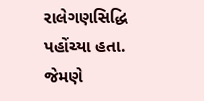રાલેગણસિદ્ધિ પહોંચ્યા હતા. જેમણે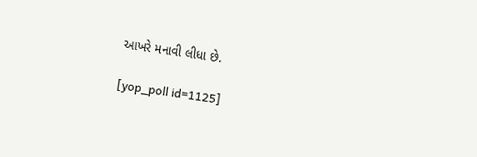આખરે મનાવી લીધા છે.

[yop_poll id=1125]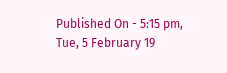Published On - 5:15 pm, Tue, 5 February 19